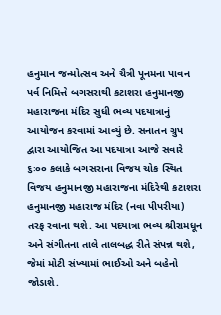હનુમાન જન્મોત્સવ અને ચૈત્રી પૂનમના પાવન પર્વ નિમિત્તે બગસરાથી કટાશરા હનુમાનજી મહારાજના મંદિર સુધી ભવ્ય પદયાત્રાનું આયોજન કરવામાં આવ્યું છે. સનાતન ગ્રુપ દ્વારા આયોજિત આ પદયાત્રા આજે સવારે ૬ઃ૦૦ કલાકે બગસરાના વિજય ચોક સ્થિત વિજય હનુમાનજી મહારાજના મંદિરેથી કટાશરા હનુમાનજી મહારાજ મંદિર (નવા પીપરીયા) તરફ રવાના થશે. આ પદયાત્રા ભવ્ય શ્રીરામધૂન અને સંગીતના તાલે તાલબદ્ધ રીતે સંપન્ન થશે, જેમાં મોટી સંખ્યામાં ભાઈઓ અને બહેનો જોડાશે.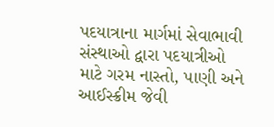પદયાત્રાના માર્ગમાં સેવાભાવી સંસ્થાઓ દ્વારા પદયાત્રીઓ માટે ગરમ નાસ્તો, પાણી અને આઈસ્ક્રીમ જેવી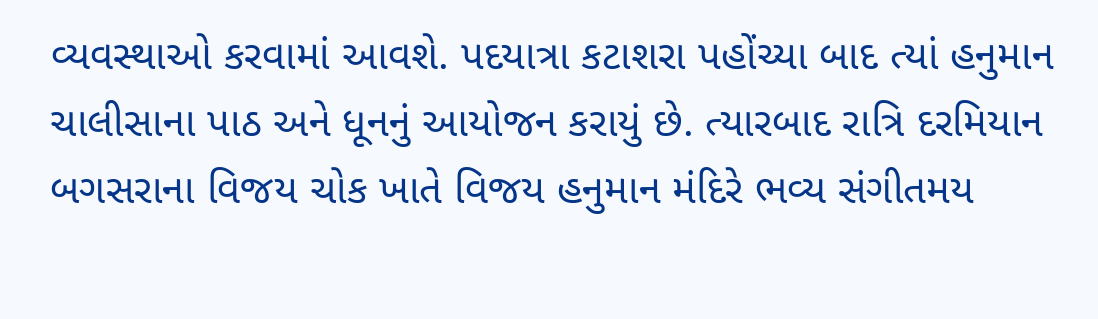વ્યવસ્થાઓ કરવામાં આવશે. પદયાત્રા કટાશરા પહોંચ્યા બાદ ત્યાં હનુમાન ચાલીસાના પાઠ અને ધૂનનું આયોજન કરાયું છે. ત્યારબાદ રાત્રિ દરમિયાન બગસરાના વિજય ચોક ખાતે વિજય હનુમાન મંદિરે ભવ્ય સંગીતમય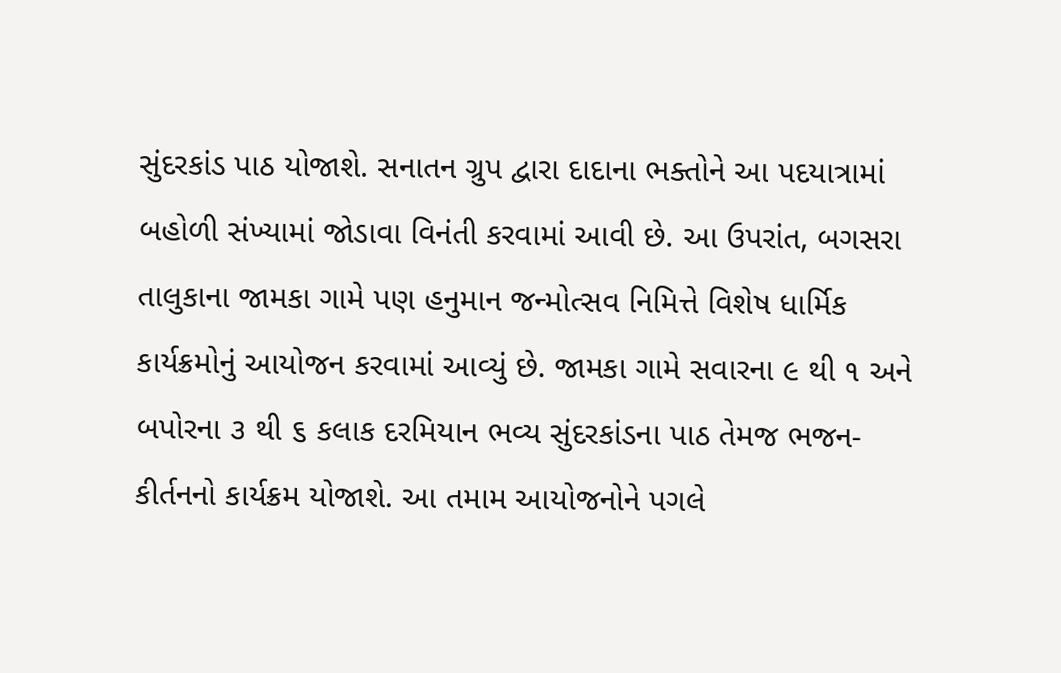સુંદરકાંડ પાઠ યોજાશે. સનાતન ગ્રુપ દ્વારા દાદાના ભક્તોને આ પદયાત્રામાં બહોળી સંખ્યામાં જોડાવા વિનંતી કરવામાં આવી છે. આ ઉપરાંત, બગસરા તાલુકાના જામકા ગામે પણ હનુમાન જન્મોત્સવ નિમિત્તે વિશેષ ધાર્મિક કાર્યક્રમોનું આયોજન કરવામાં આવ્યું છે. જામકા ગામે સવારના ૯ થી ૧ અને બપોરના ૩ થી ૬ કલાક દરમિયાન ભવ્ય સુંદરકાંડના પાઠ તેમજ ભજન-કીર્તનનો કાર્યક્રમ યોજાશે. આ તમામ આયોજનોને પગલે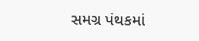સમગ્ર પંથકમાં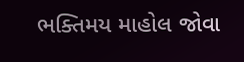ભક્તિમય માહોલ જોવા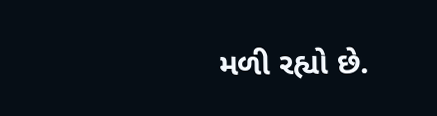મળી રહ્યો છે.